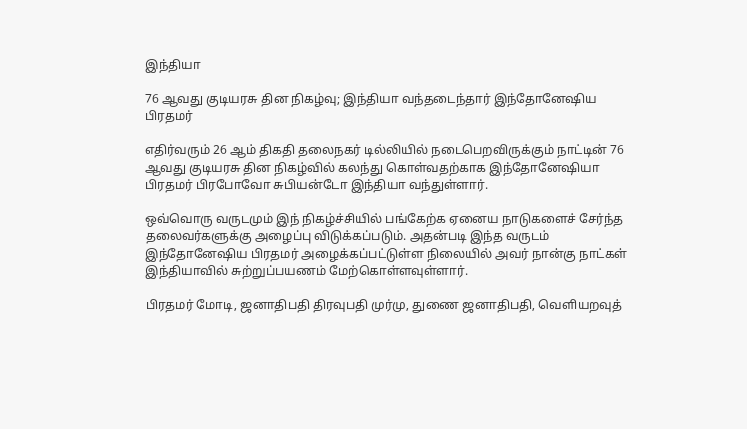இந்தியா

76 ஆவது குடியரசு தின நிகழ்வு; இந்தியா வந்தடைந்தார் இந்தோனேஷிய பிரதமர்

எதிர்வரும் 26 ஆம் திகதி தலைநகர் டில்லியில் நடைபெறவிருக்கும் நாட்டின் 76 ஆவது குடியரசு தின நிகழ்வில் கலந்து கொள்வதற்காக இந்தோனேஷியா பிரதமர் பிரபோவோ சுபியன்டோ இந்தியா வந்துள்ளார்.

ஒவ்வொரு வருடமும் இந் நிகழ்ச்சியில் பங்கேற்க ஏனைய நாடுகளைச் சேர்ந்த தலைவர்களுக்கு அழைப்பு விடுக்கப்படும். அதன்படி இந்த வருடம் இந்தோனேஷிய பிரதமர் அழைக்கப்பட்டுள்ள நிலையில் அவர் நான்கு நாட்கள் இந்தியாவில் சுற்றுப்பயணம் மேற்கொள்ளவுள்ளார்.

பிரதமர் மோடி, ஜனாதிபதி திரவுபதி முர்மு, துணை ஜனாதிபதி, வெளியறவுத்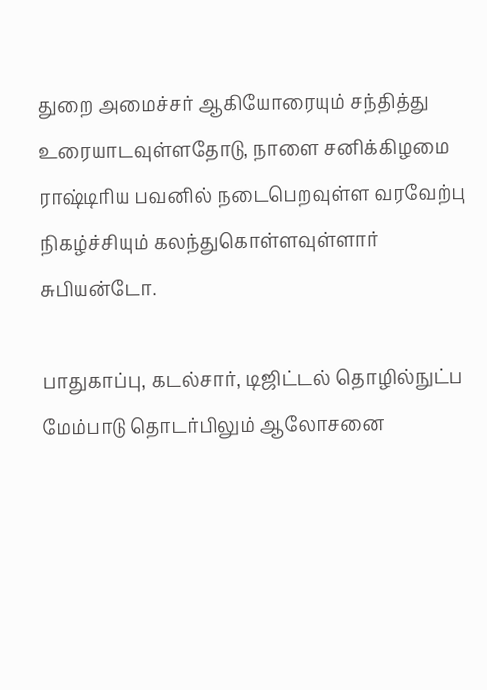துறை அமைச்சர் ஆகியோரையும் சந்தித்து உரையாடவுள்ளதோடு, நாளை சனிக்கிழமை ராஷ்டிரிய பவனில் நடைபெறவுள்ள வரவேற்பு நிகழ்ச்சியும் கலந்துகொள்ளவுள்ளார் சுபியன்டோ.

பாதுகாப்பு, கடல்சார், டிஜிட்டல் தொழில்நுட்ப மேம்பாடு தொடர்பிலும் ஆலோசனை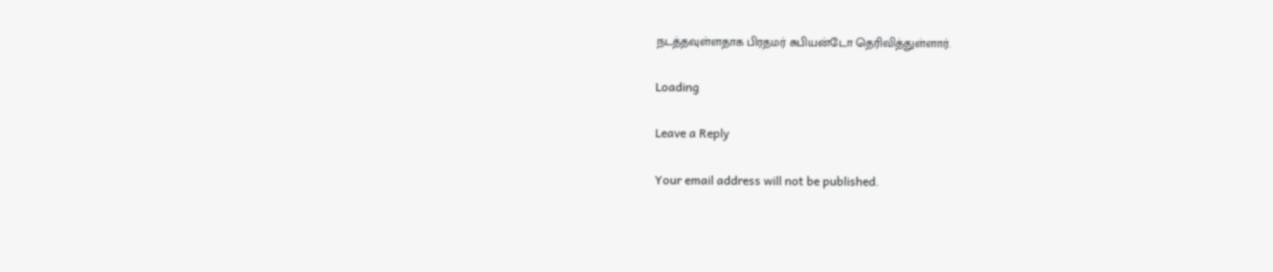நடத்தவுள்ளதாக பிரதமர் சுபியன்டோ தெரிவித்துள்ளார்.

Loading

Leave a Reply

Your email address will not be published.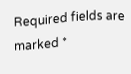Required fields are marked *